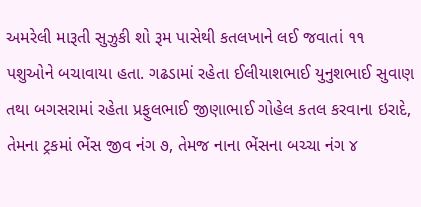અમરેલી મારૂતી સુઝુકી શો રૂમ પાસેથી કતલખાને લઈ જવાતાં ૧૧ પશુઓને બચાવાયા હતા. ગઢડામાં રહેતા ઈલીયાશભાઈ યુનુશભાઈ સુવાણ તથા બગસરામાં રહેતા પ્રફુલભાઈ જીણાભાઈ ગોહેલ કતલ કરવાના ઇરાદે, તેમના ટ્રકમાં ભેંસ જીવ નંગ ૭, તેમજ નાના ભેંસના બચ્ચા નંગ ૪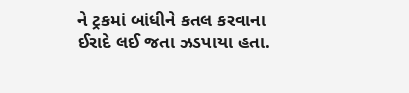ને ટ્રકમાં બાંધીને કતલ કરવાના ઈરાદે લઈ જતા ઝડપાયા હતા.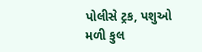પોલીસે ટ્રક, પશુઓ મળી કુલ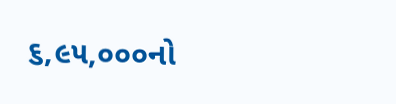૬,૯૫,૦૦૦નો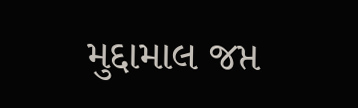મુદ્દામાલ જપ્ત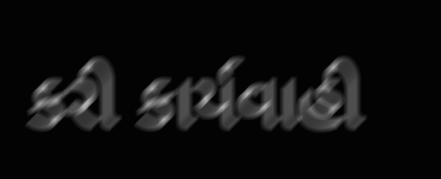કરી કાર્યવાહી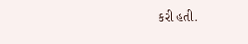કરી હતી.